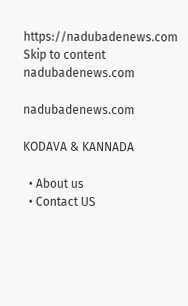https://nadubadenews.com
Skip to content
nadubadenews.com

nadubadenews.com

KODAVA & KANNADA

  • About us
  • Contact US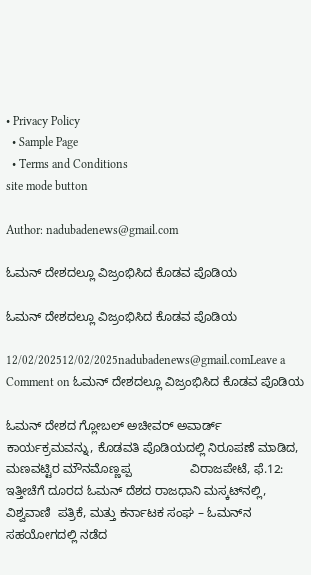• Privacy Policy
  • Sample Page
  • Terms and Conditions
site mode button

Author: nadubadenews@gmail.com

ಓಮನ್‌ ದೇಶದಲ್ಲೂ ವಿಜ್ರಂಭಿಸಿದ ಕೊಡವ ಪೊಡಿಯ

ಓಮನ್‌ ದೇಶದಲ್ಲೂ ವಿಜ್ರಂಭಿಸಿದ ಕೊಡವ ಪೊಡಿಯ

12/02/202512/02/2025nadubadenews@gmail.comLeave a Comment on ಓಮನ್‌ ದೇಶದಲ್ಲೂ ವಿಜ್ರಂಭಿಸಿದ ಕೊಡವ ಪೊಡಿಯ

ಓಮನ್ ದೇಶದ ಗ್ಲೋಬಲ್ ಅಚೀವರ್ ಅವಾರ್ಡ್ ಕಾರ್ಯಕ್ರಮವನ್ನು, ಕೊಡವತಿ ಪೊಡಿಯದಲ್ಲಿ ನಿರೂಪಣೆ ಮಾಡಿದ, ಮಣವಟ್ಟಿರ ಮೌನಮೊಣ್ಣಪ್ಪ                 ವಿರಾಜಪೇಟೆ, ಫೆ.12: ಇತ್ತೀಚೆಗೆ ದೂರದ ಓಮನ್ ದೆಶದ ರಾಜಧಾನಿ ಮಸ್ಕಟ್‌‌ನಲ್ಲಿ, ವಿಶ್ವವಾಣಿ  ಪತ್ರಿಕೆ, ಮತ್ತು ಕರ್ನಾಟಕ ಸಂಘ – ಓಮನ್‌ನ ಸಹಯೋಗದಲ್ಲಿ ನಡೆದ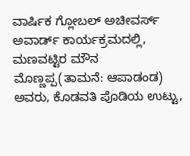ವಾರ್ಷಿಕ ಗ್ಲೋಬಲ್ ಅಚೀವರ್ಸ್ ಅವಾರ್ಡ್ ಕಾರ್ಯಕ್ರಮದಲ್ಲಿ, ಮಣವಟ್ಟಿರ ಮೌನ ಮೊಣ್ಣಪ್ಪ(ತಾಮನೆ: ಆಪಾಡಂಡ) ಅವರು, ಕೊಡವತಿ ಪೊಡಿಯ ಉಟ್ಟು,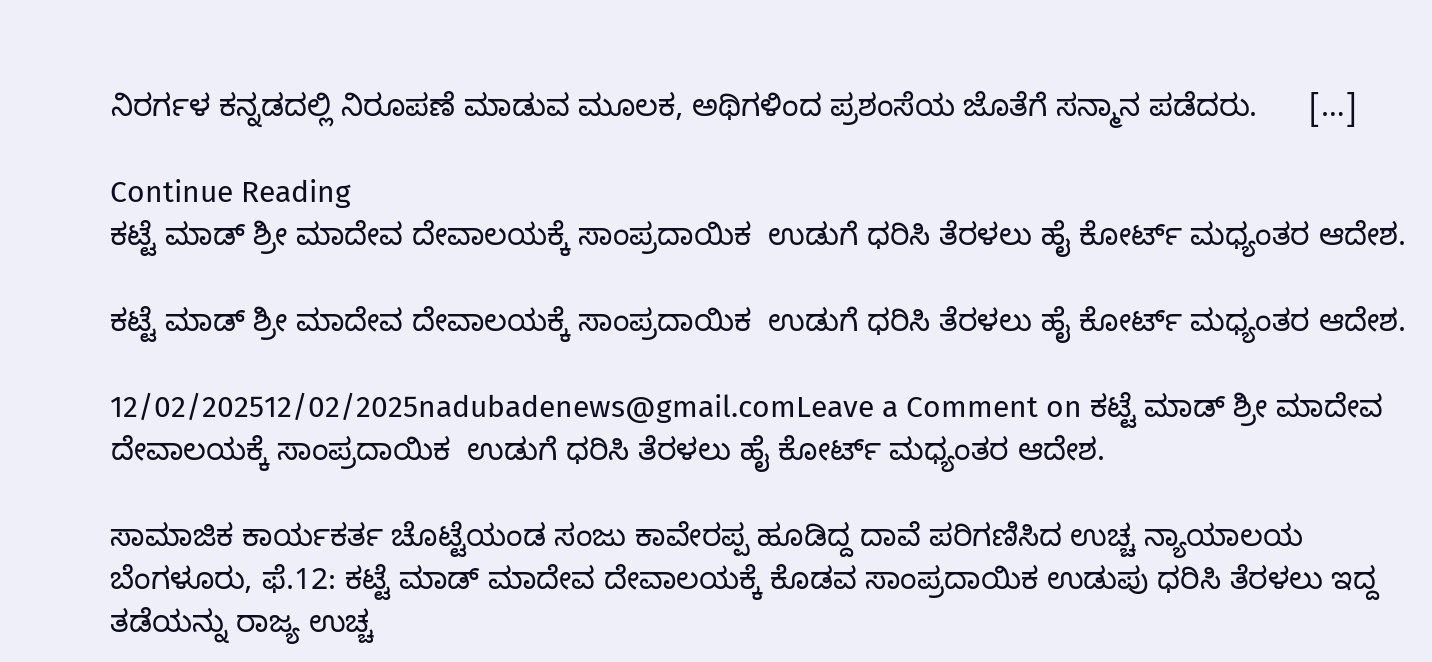ನಿರರ್ಗಳ ಕನ್ನಡದಲ್ಲಿ ನಿರೂಪಣೆ ಮಾಡುವ ಮೂಲಕ, ಅಥಿಗಳಿಂದ ಪ್ರಶಂಸೆಯ ಜೊತೆಗೆ ಸನ್ಮಾನ ಪಡೆದರು.      […]

Continue Reading
ಕಟ್ಟೆ ಮಾಡ್ ಶ್ರೀ ಮಾದೇವ ದೇವಾಲಯಕ್ಕೆ ಸಾಂಪ್ರದಾಯಿಕ  ಉಡುಗೆ ಧರಿಸಿ ತೆರಳಲು ಹೈ ಕೋರ್ಟ್ ಮಧ್ಯಂತರ ಆದೇಶ.

ಕಟ್ಟೆ ಮಾಡ್ ಶ್ರೀ ಮಾದೇವ ದೇವಾಲಯಕ್ಕೆ ಸಾಂಪ್ರದಾಯಿಕ  ಉಡುಗೆ ಧರಿಸಿ ತೆರಳಲು ಹೈ ಕೋರ್ಟ್ ಮಧ್ಯಂತರ ಆದೇಶ.

12/02/202512/02/2025nadubadenews@gmail.comLeave a Comment on ಕಟ್ಟೆ ಮಾಡ್ ಶ್ರೀ ಮಾದೇವ ದೇವಾಲಯಕ್ಕೆ ಸಾಂಪ್ರದಾಯಿಕ  ಉಡುಗೆ ಧರಿಸಿ ತೆರಳಲು ಹೈ ಕೋರ್ಟ್ ಮಧ್ಯಂತರ ಆದೇಶ.

ಸಾಮಾಜಿಕ ಕಾರ್ಯಕರ್ತ ಚೊಟ್ಟೆಯಂಡ ಸಂಜು ಕಾವೇರಪ್ಪ ಹೂಡಿದ್ದ ದಾವೆ ಪರಿಗಣಿಸಿದ ಉಚ್ಚ ನ್ಯಾಯಾಲಯ ಬೆಂಗಳೂರು, ಫೆ.12: ಕಟ್ಟೆ ಮಾಡ್ ಮಾದೇವ ದೇವಾಲಯಕ್ಕೆ ಕೊಡವ ಸಾಂಪ್ರದಾಯಿಕ ಉಡುಪು ಧರಿಸಿ ತೆರಳಲು ಇದ್ದ ತಡೆಯನ್ನು ರಾಜ್ಯ ಉಚ್ಚ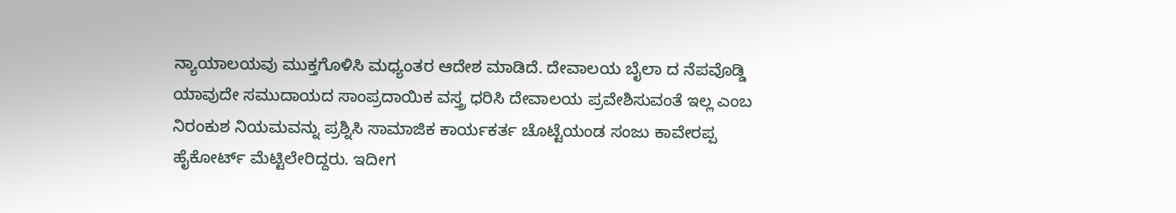ನ್ಯಾಯಾಲಯವು ಮುಕ್ತಗೊಳಿಸಿ ಮಧ್ಯಂತರ ಆದೇಶ ಮಾಡಿದೆ. ದೇವಾಲಯ ಬೈಲಾ ದ ನೆಪವೊಡ್ಡಿ ಯಾವುದೇ ಸಮುದಾಯದ ಸಾಂಪ್ರದಾಯಿಕ ವಸ್ತ್ರ ಧರಿಸಿ ದೇವಾಲಯ ಪ್ರವೇಶಿಸುವಂತೆ ಇಲ್ಲ ಎಂಬ ನಿರಂಕುಶ ನಿಯಮವನ್ನು ಪ್ರಶ್ನಿಸಿ ಸಾಮಾಜಿಕ ಕಾರ್ಯಕರ್ತ ಚೊಟ್ಟೆಯಂಡ ಸಂಜು ಕಾವೇರಪ್ಪ ಹೈಕೋರ್ಟ್ ಮೆಟ್ಟಿಲೇರಿದ್ದರು. ಇದೀಗ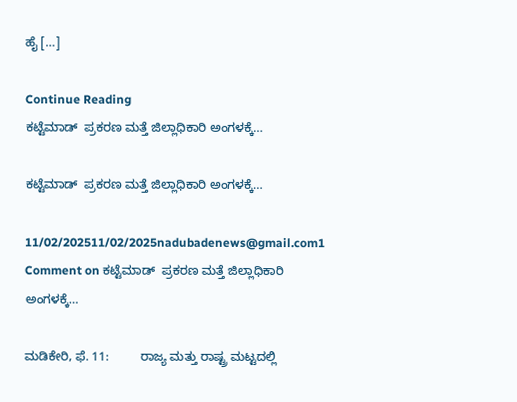ಹೈ […]

Continue Reading
ಕಟ್ಟೆಮಾಡ್ ‌ ಪ್ರಕರಣ ಮತ್ತೆ ಜಿಲ್ಲಾಧಿಕಾರಿ ಅಂಗಳಕ್ಕೆ…

ಕಟ್ಟೆಮಾಡ್ ‌ ಪ್ರಕರಣ ಮತ್ತೆ ಜಿಲ್ಲಾಧಿಕಾರಿ ಅಂಗಳಕ್ಕೆ…

11/02/202511/02/2025nadubadenews@gmail.com1 Comment on ಕಟ್ಟೆಮಾಡ್ ‌ ಪ್ರಕರಣ ಮತ್ತೆ ಜಿಲ್ಲಾಧಿಕಾರಿ ಅಂಗಳಕ್ಕೆ…

ಮಡಿಕೇರಿ, ಫೆ. 11:         ರಾಜ್ಯ ಮತ್ತು ರಾಷ್ಟ್ರ ಮಟ್ಟದಲ್ಲಿ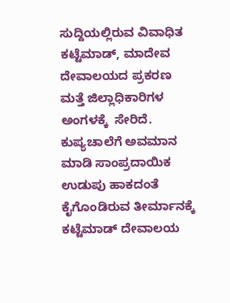ಸುದ್ದಿಯಲ್ಲಿರುವ ವಿವಾಧಿತ ಕಟ್ಟೆಮಾಡ್‌, ಮಾದೇವ ದೇವಾಲಯದ ಪ್ರಕರಣ ಮತ್ತೆ ಜಿಲ್ಲಾಧಿಕಾರಿಗಳ ಅಂಗಳಕ್ಕೆ  ಸೇರಿದೆ.             ಕುಪ್ಯಚಾಲೆಗೆ ಅವಮಾನ ಮಾಡಿ ಸಾಂಪ್ರದಾಯಿಕ ಉಡುಪು ಹಾಕದಂತೆ ಕೈಗೊಂಡಿರುವ ತೀರ್ಮಾನಕ್ಕೆ ಕಟ್ಟೆಮಾಡ್ ದೇವಾಲಯ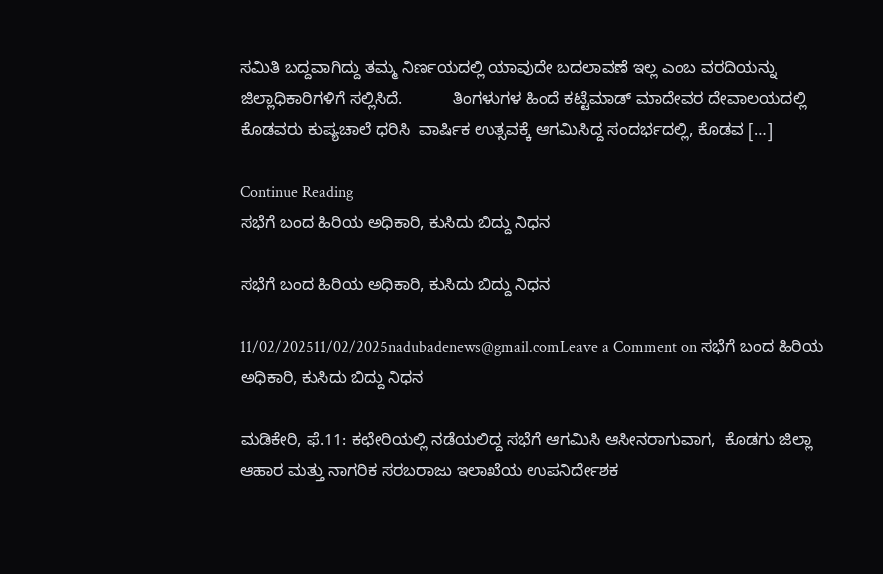ಸಮಿತಿ ಬದ್ದವಾಗಿದ್ದು ತಮ್ಮ ನಿರ್ಣಯದಲ್ಲಿ ಯಾವುದೇ ಬದಲಾವಣೆ ಇಲ್ಲ ಎಂಬ ವರದಿಯನ್ನು ಜಿಲ್ಲಾಧಿಕಾರಿಗಳಿಗೆ ಸಲ್ಲಿಸಿದೆ.           ತಿಂಗಳುಗಳ ಹಿಂದೆ ಕಟ್ಟೆಮಾಡ್ ಮಾದೇವರ ದೇವಾಲಯದಲ್ಲಿ ಕೊಡವರು ಕುಪ್ಯಚಾಲೆ ಧರಿಸಿ  ವಾರ್ಷಿಕ ಉತ್ಸವಕ್ಕೆ ಆಗಮಿಸಿದ್ದ ಸಂದರ್ಭದಲ್ಲಿ, ಕೊಡವ […]

Continue Reading
ಸಭೆಗೆ ಬಂದ ಹಿರಿಯ ಅಧಿಕಾರಿ, ಕುಸಿದು ಬಿದ್ದು ನಿಧನ

ಸಭೆಗೆ ಬಂದ ಹಿರಿಯ ಅಧಿಕಾರಿ, ಕುಸಿದು ಬಿದ್ದು ನಿಧನ

11/02/202511/02/2025nadubadenews@gmail.comLeave a Comment on ಸಭೆಗೆ ಬಂದ ಹಿರಿಯ ಅಧಿಕಾರಿ, ಕುಸಿದು ಬಿದ್ದು ನಿಧನ

ಮಡಿಕೇರಿ, ಫೆ.11: ಕಛೇರಿಯಲ್ಲಿ ನಡೆಯಲಿದ್ದ ಸಭೆಗೆ ಆಗಮಿಸಿ ಆಸೀನರಾಗುವಾಗ,  ಕೊಡಗು ಜಿಲ್ಲಾ ಆಹಾರ ಮತ್ತು ನಾಗರಿಕ ಸರಬರಾಜು ಇಲಾಖೆಯ ಉಪನಿರ್ದೇಶಕ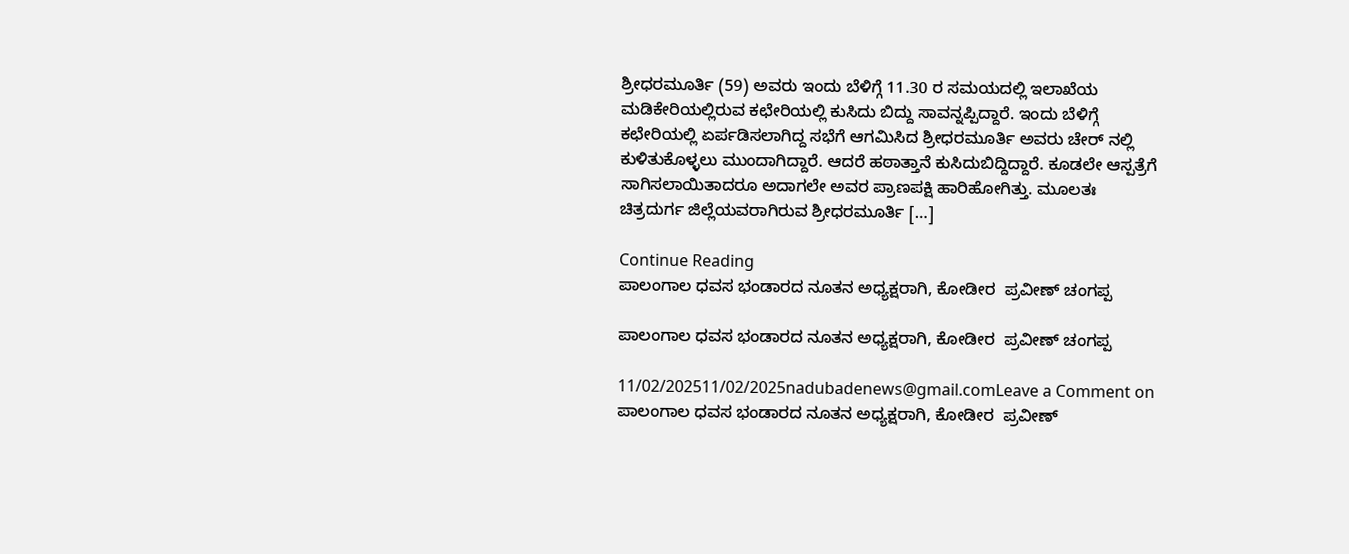ಶ್ರೀಧರಮೂರ್ತಿ (59) ಅವರು ಇಂದು ಬೆಳಿಗ್ಗೆ 11.30 ರ ಸಮಯದಲ್ಲಿ ಇಲಾಖೆಯ ಮಡಿಕೇರಿಯಲ್ಲಿರುವ ಕಛೇರಿಯಲ್ಲಿ ಕುಸಿದು ಬಿದ್ದು ಸಾವನ್ನಪ್ಪಿದ್ದಾರೆ. ಇಂದು ಬೆಳಿಗ್ಗೆ ಕಛೇರಿಯಲ್ಲಿ ಏರ್ಪಡಿಸಲಾಗಿದ್ದ ಸಭೆಗೆ ಆಗಮಿಸಿದ ಶ್ರೀಧರಮೂರ್ತಿ ಅವರು ಚೇರ್ ನಲ್ಲಿ ಕುಳಿತುಕೊಳ್ಳಲು ಮುಂದಾಗಿದ್ದಾರೆ. ಆದರೆ ಹಠಾತ್ತಾನೆ ಕುಸಿದುಬಿದ್ದಿದ್ದಾರೆ. ಕೂಡಲೇ ಆಸ್ಪತ್ರೆಗೆ ಸಾಗಿಸಲಾಯಿತಾದರೂ ಅದಾಗಲೇ ಅವರ ಪ್ರಾಣಪಕ್ಷಿ ಹಾರಿಹೋಗಿತ್ತು. ಮೂಲತಃ ಚಿತ್ರದುರ್ಗ ಜಿಲ್ಲೆಯವರಾಗಿರುವ ಶ್ರೀಧರಮೂರ್ತಿ […]

Continue Reading
ಪಾಲಂಗಾಲ ಧವಸ ಭಂಡಾರದ ನೂತನ ಅಧ್ಯಕ್ಷರಾಗಿ, ಕೋಡೀರ  ಪ್ರವೀಣ್ ಚಂಗಪ್ಪ

ಪಾಲಂಗಾಲ ಧವಸ ಭಂಡಾರದ ನೂತನ ಅಧ್ಯಕ್ಷರಾಗಿ, ಕೋಡೀರ  ಪ್ರವೀಣ್ ಚಂಗಪ್ಪ

11/02/202511/02/2025nadubadenews@gmail.comLeave a Comment on ಪಾಲಂಗಾಲ ಧವಸ ಭಂಡಾರದ ನೂತನ ಅಧ್ಯಕ್ಷರಾಗಿ, ಕೋಡೀರ  ಪ್ರವೀಣ್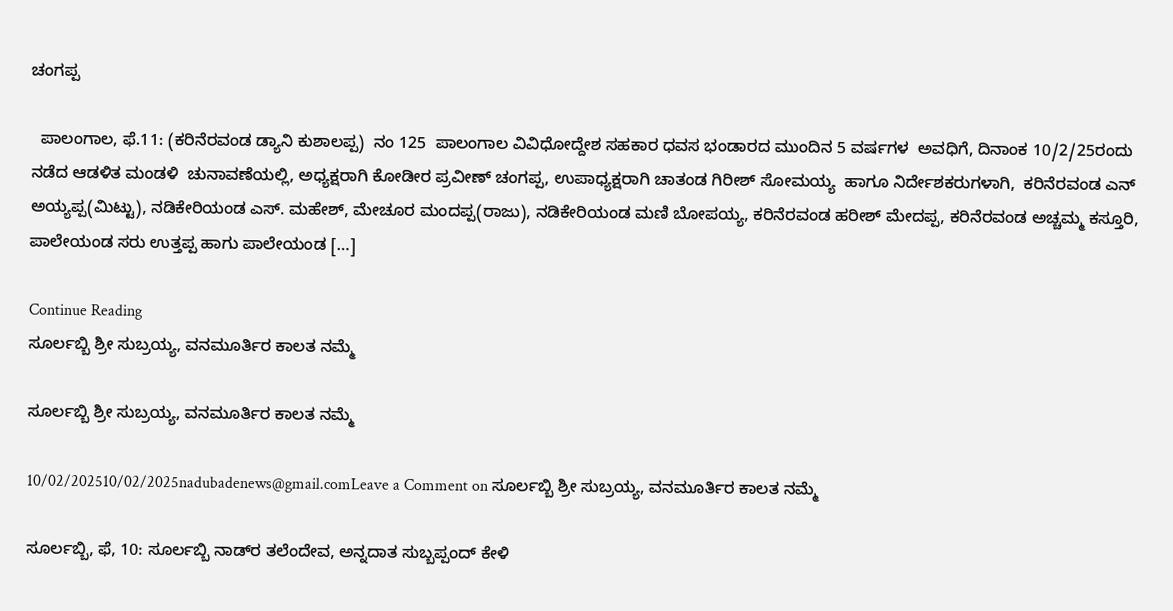ಚಂಗಪ್ಪ

  ಪಾಲಂಗಾಲ, ಫೆ.11: (ಕರಿನೆರವಂಡ ಡ್ಯಾನಿ ಕುಶಾಲಪ್ಪ)  ನಂ 125  ಪಾಲಂಗಾಲ ವಿವಿಧೋದ್ದೇಶ ಸಹಕಾರ ಧವಸ ಭಂಡಾರದ ಮುಂದಿನ 5 ವರ್ಷಗಳ  ಅವಧಿಗೆ, ದಿನಾಂಕ 10/2/25ರಂದು ನಡೆದ ಆಡಳಿತ ಮಂಡಳಿ  ಚುನಾವಣೆಯಲ್ಲಿ, ಅಧ್ಯಕ್ಷರಾಗಿ ಕೋಡೀರ ಪ್ರವೀಣ್ ಚಂಗಪ್ಪ, ಉಪಾಧ್ಯಕ್ಷರಾಗಿ ಚಾತಂಡ ಗಿರೀಶ್ ಸೋಮಯ್ಯ  ಹಾಗೂ ನಿರ್ದೇಶಕರುಗಳಾಗಿ,  ಕರಿನೆರವಂಡ ಎನ್ ಅಯ್ಯಪ್ಪ(ಮಿಟ್ಟು), ನಡಿಕೇರಿಯಂಡ ಎಸ್. ಮಹೇಶ್, ಮೇಚೂರ ಮಂದಪ್ಪ(ರಾಜು), ನಡಿಕೇರಿಯಂಡ ಮಣಿ ಬೋಪಯ್ಯ, ಕರಿನೆರವಂಡ ಹರೀಶ್ ಮೇದಪ್ಪ, ಕರಿನೆರವಂಡ ಅಚ್ಚಮ್ಮ ಕಸ್ತೂರಿ, ಪಾಲೇಯಂಡ ಸರು ಉತ್ತಪ್ಪ ಹಾಗು ಪಾಲೇಯಂಡ […]

Continue Reading
ಸೂರ್ಲಬ್ಬಿ ಶ್ರೀ ಸುಬ್ರಯ್ಯ, ವನಮೂರ್ತಿರ ಕಾಲತ ನಮ್ಮೆ

ಸೂರ್ಲಬ್ಬಿ ಶ್ರೀ ಸುಬ್ರಯ್ಯ, ವನಮೂರ್ತಿರ ಕಾಲತ ನಮ್ಮೆ

10/02/202510/02/2025nadubadenews@gmail.comLeave a Comment on ಸೂರ್ಲಬ್ಬಿ ಶ್ರೀ ಸುಬ್ರಯ್ಯ, ವನಮೂರ್ತಿರ ಕಾಲತ ನಮ್ಮೆ

ಸೂರ್ಲಬ್ಬಿ, ಫೆ, 10: ಸೂರ್ಲಬ್ಬಿ ನಾಡ್‌ರ ತಲೆಂದೇವ, ಅನ್ನದಾತ ಸುಬ್ಬಪ್ಪಂದ್‌ ಕೇಳಿ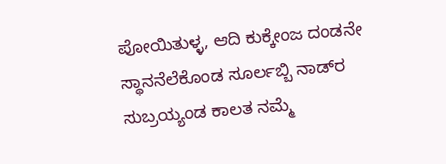ಪೋಯಿತುಳ್ಳ, ಆದಿ ಕುಕ್ಕೇಂಜ ದಂಡನೇ ಸ್ಥಾನನೆಲೆಕೊಂಡ ಸೂರ್ಲಬ್ಬಿ ನಾಡ್‌ರ ಸುಬ್ರಯ್ಯಂಡ ಕಾಲತ ನಮ್ಮೆ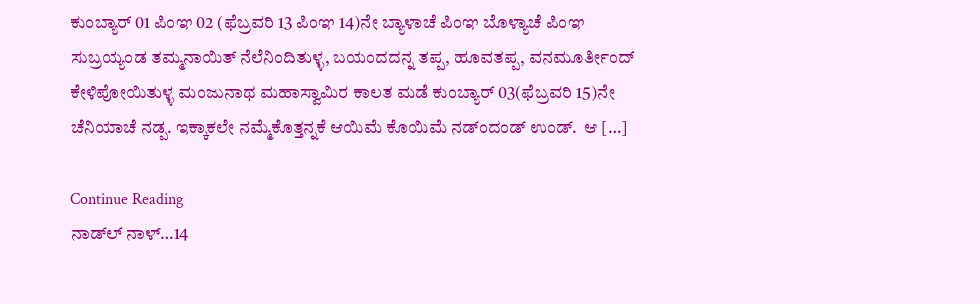ಕುಂಬ್ಯಾರ್‌ 01 ಪಿಂಞ 02 (ಫೆಬ್ರವರಿ 13 ಪಿಂಞ 14)ನೇ ಬ್ಯಾಳಾಚೆ ಪಿಂಞ ಬೊಳ್ಯಾಚೆ ಪಿಂಞ ಸುಬ್ರಯ್ಯಂಡ ತಮ್ಮನಾಯಿತ್‌ ನೆಲೆನಿಂದಿತುಳ್ಳ, ಬಯಂದದನ್ನ ತಪ್ಪ, ಹೂವತಪ್ಪ, ವನಮೂರ್ತೀಂದ್‌ ಕೇಳಿಪೋಯಿತುಳ್ಳ ಮಂಜುನಾಥ ಮಹಾಸ್ವಾಮಿರ ಕಾಲತ ಮಡೆ ಕುಂಬ್ಯಾರ್‌ 03(ಫೆಬ್ರವರಿ 15)ನೇ ಚೆನಿಯಾಚೆ ನಡ್ಪ. ಇಕ್ಕಾಕಲೇ ನಮ್ಮೆಕೊತ್ತನ್ನಕೆ ಆಯಿಮೆ ಕೊಯಿಮೆ ನಡ್ಂದಂಡ್‌ ಉಂಡ್.  ಆ […]

Continue Reading
ನಾಡ್‌ಲ್ ನಾಳ್…14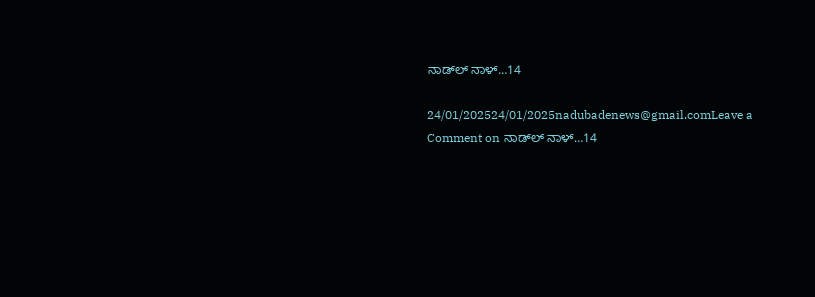ನಾಡ್‌ಲ್ ನಾಳ್…14

24/01/202524/01/2025nadubadenews@gmail.comLeave a Comment on ನಾಡ್‌ಲ್ ನಾಳ್…14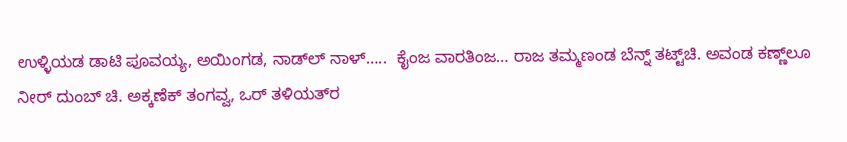ಉಳ್ಳಿಯಡ ಡಾಟಿ ಪೂವಯ್ಯ, ಅಯಿಂಗಡ, ನಾಡ್‌ಲ್‌ ನಾಳ್‌…..  ಕೈಂಜ ವಾರತಿಂಜ… ರಾಜ ತಮ್ಮಣಂಡ ಬೆನ್ನ್ ತಟ್ಟ್‌ಚಿ. ಅವಂಡ ಕಣ್ಣ್‌ಲೂ ನೀರ್ ದುಂಬ್‌ ಚಿ. ಅಕ್ಕಣೆಕ್ ತಂಗವ್ವ, ಒರ್ ತಳಿಯತ್‌ರ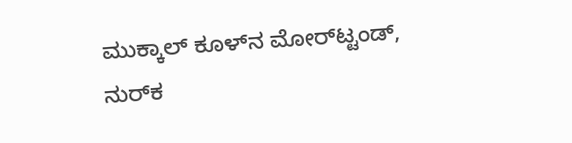ಮುಕ್ಕಾಲ್ ಕೂಳ್‌ನ ಮೋರ್‌ಟ್ಟಂಡ್, ನುರ್‌ಕ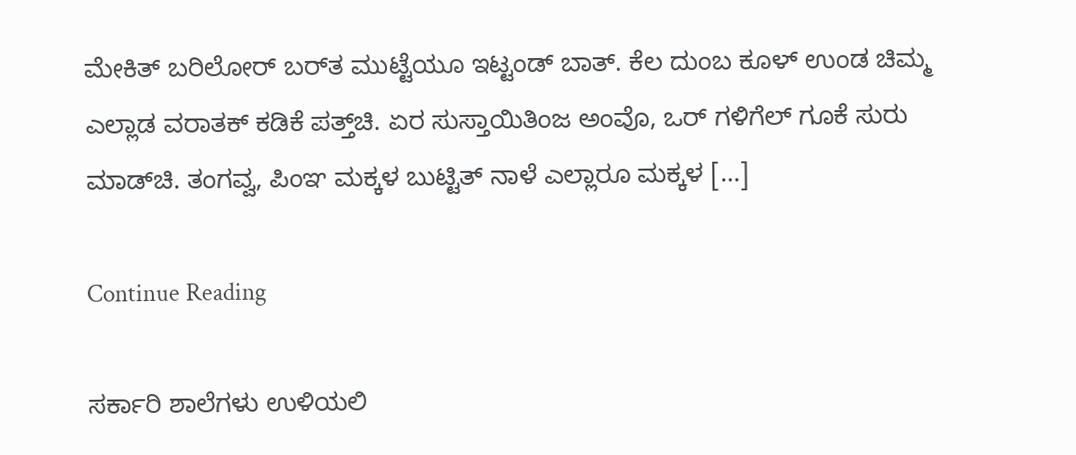ಮೇಕಿತ್ ಬರಿಲೋರ್ ಬರ್‌ತ ಮುಟ್ಟೆಯೂ ಇಟ್ಟಂಡ್ ಬಾತ್. ಕೆಲ ದುಂಬ ಕೂಳ್ ಉಂಡ ಚಿಮ್ಮ ಎಲ್ಲಾಡ ವರಾತಕ್ ಕಡಿಕೆ ಪತ್ತ್‌ಚಿ. ಏರ ಸುಸ್ತಾಯಿತಿಂಜ ಅಂವೊ, ಒರ್ ಗಳಿಗೆಲ್ ಗೂಕೆ ಸುರು ಮಾಡ್‌ಚಿ. ತಂಗವ್ವ, ಪಿಂಞ ಮಕ್ಕಳ ಬುಟ್ಟಿತ್ ನಾಳೆ ಎಲ್ಲಾರೂ ಮಕ್ಕಳ […]

Continue Reading

ಸರ್ಕಾರಿ ಶಾಲೆಗಳು ಉಳಿಯಲಿ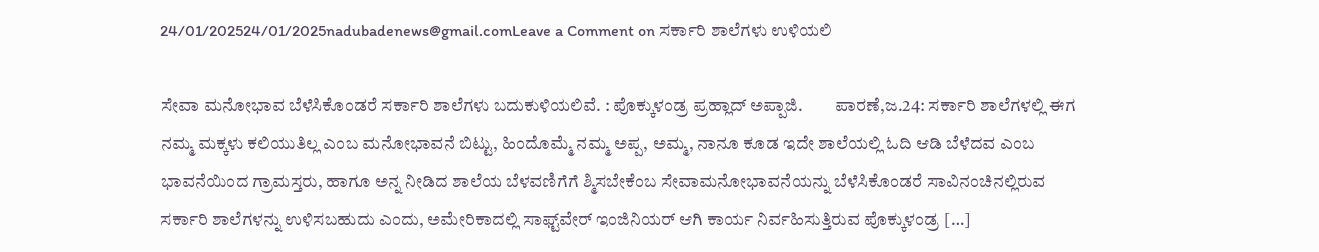24/01/202524/01/2025nadubadenews@gmail.comLeave a Comment on ಸರ್ಕಾರಿ ಶಾಲೆಗಳು ಉಳಿಯಲಿ

ಸೇವಾ ಮನೋಭಾವ ಬೆಳೆಸಿಕೊಂಡರೆ ಸರ್ಕಾರಿ ಶಾಲೆಗಳು ಬದುಕುಳಿಯಲಿವೆ. : ಪೊಕ್ಕುಳಂಡ್ರ ಪ್ರಹ್ಲಾದ್‌ ಅಪ್ಪಾಜಿ.         ಪಾರಣೆ,ಜ.24: ಸರ್ಕಾರಿ ಶಾಲೆಗಳಲ್ಲಿ ಈಗ ನಮ್ಮ ಮಕ್ಕಳು ಕಲಿಯುತಿಲ್ಲ ಎಂಬ ಮನೋಭಾವನೆ ಬಿಟ್ಟು, ಹಿಂದೊಮ್ಮೆ ನಮ್ಮ ಅಪ್ಪ, ಅಮ್ಮ, ನಾನೂ ಕೂಡ ಇದೇ ಶಾಲೆಯಲ್ಲಿ ಓದಿ ಆಡಿ ಬೆಳೆದವ ಎಂಬ ಭಾವನೆಯಿಂದ ಗ್ರಾಮಸ್ತರು, ಹಾಗೂ ಅನ್ನ ನೀಡಿದ ಶಾಲೆಯ ಬೆಳವಣಿಗೆಗೆ ಶ್ಮಿಸಬೇಕೆಂಬ ಸೇವಾಮನೋಭಾವನೆಯನ್ನು ಬೆಳೆಸಿಕೊಂಡರೆ ಸಾವಿನಂಚಿನಲ್ಲಿರುವ ಸರ್ಕಾರಿ ಶಾಲೆಗಳನ್ನು ಉಳಿಸಬಹುದು ಎಂದು, ಅಮೇರಿಕಾದಲ್ಲಿ ಸಾಫ್ಟ್‌ವೇರ್‌ ಇಂಜಿನಿಯರ್‌ ಆಗಿ ಕಾರ್ಯ ನಿರ್ವಹಿಸುತ್ತಿರುವ ಪೊಕ್ಕುಳಂಡ್ರ […]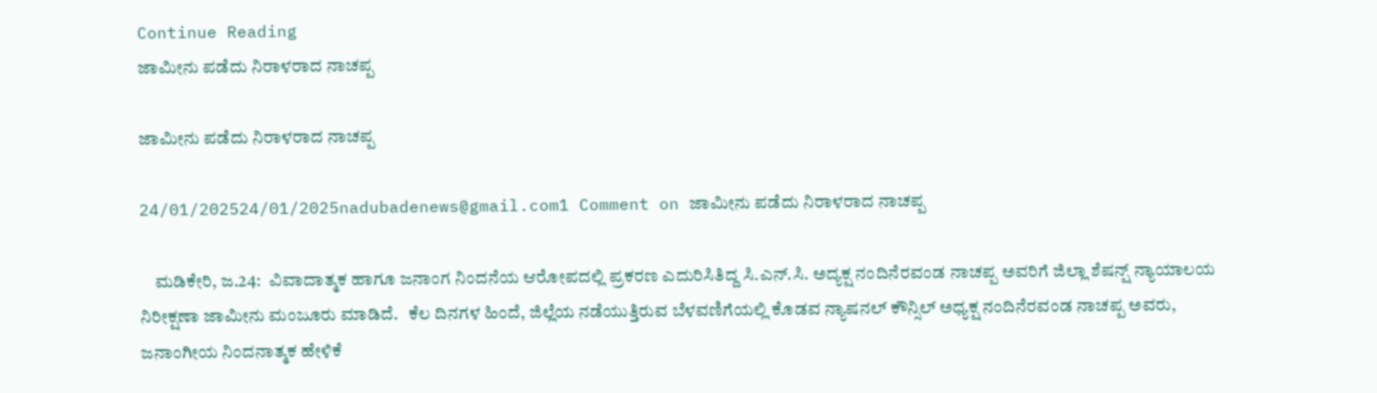Continue Reading
ಜಾಮೀನು ಪಡೆದು ನಿರಾಳರಾದ ನಾಚಪ್ಪ

ಜಾಮೀನು ಪಡೆದು ನಿರಾಳರಾದ ನಾಚಪ್ಪ

24/01/202524/01/2025nadubadenews@gmail.com1 Comment on ಜಾಮೀನು ಪಡೆದು ನಿರಾಳರಾದ ನಾಚಪ್ಪ

    ಮಡಿಕೇರಿ, ಜ.24:  ವಿವಾದಾತ್ಮಕ ಹಾಗೂ ಜನಾಂಗ ನಿಂದನೆಯ ಆರೋಪದಲ್ಲಿ ಪ್ರಕರಣ ಎದುರಿಸಿತಿದ್ದ ಸಿ.ಎನ್.ಸಿ. ಅದ್ಯಕ್ಷ ನಂದಿನೆರವಂಡ ನಾಚಪ್ಪ ಅವರಿಗೆ ಜಿಲ್ಲಾ ಶೆಷನ್ಷ್‌ ನ್ಯಾಯಾಲಯ ನಿರೀಕ್ಷಣಾ ಜಾಮೀನು ಮಂಜೂರು ಮಾಡಿದೆ.   ಕೆಲ ದಿನಗಳ ಹಿಂದೆ, ಜಿಲ್ಲೆಯ ನಡೆಯುತ್ತಿರುವ ಬೆಳವಣಿಗೆಯಲ್ಲಿ ಕೊಡವ ನ್ಯಾಷನಲ್‌ ಕೌನ್ಸಿಲ್‌ ಅಧ್ಯಕ್ಷ ನಂದಿನೆರವಂಡ ನಾಚಪ್ಪ ಅವರು, ಜನಾಂಗೀಯ ನಿಂದನಾತ್ಮಕ ಹೇಳಿಕೆ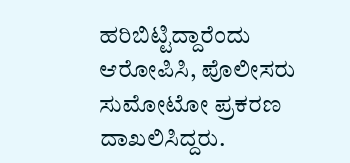ಹರಿಬಿಟ್ಟಿದ್ದಾರೆಂದು ಆರೋಪಿಸಿ, ಪೊಲೀಸರು ಸುಮೋಟೋ ಪ್ರಕರಣ ದಾಖಲಿಸಿದ್ದರು.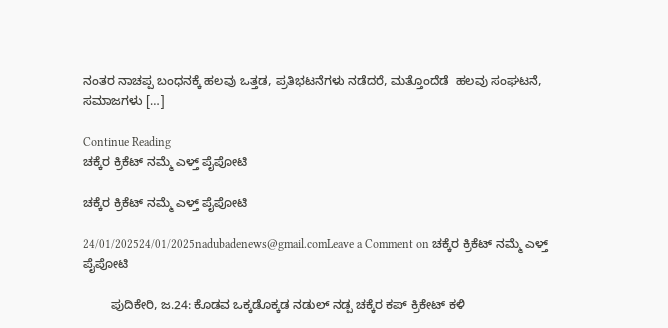ನಂತರ ನಾಚಪ್ಪ ಬಂಧನಕ್ಕೆ ಹಲವು ಒತ್ತಡ, ಪ್ರತಿಭಟನೆಗಳು ನಡೆದರೆ, ಮತ್ತೊಂದೆಡೆ  ಹಲವು ಸಂಘಟನೆ, ಸಮಾಜಗಳು […]

Continue Reading
ಚಕ್ಕೆರ ಕ್ರಿಕೆಟ್ ನಮ್ಮೆ ಎಳ್ತ್ ಪೈಪೋಟಿ

ಚಕ್ಕೆರ ಕ್ರಿಕೆಟ್ ನಮ್ಮೆ ಎಳ್ತ್ ಪೈಪೋಟಿ

24/01/202524/01/2025nadubadenews@gmail.comLeave a Comment on ಚಕ್ಕೆರ ಕ್ರಿಕೆಟ್ ನಮ್ಮೆ ಎಳ್ತ್ ಪೈಪೋಟಿ

        ಪುದಿಕೇರಿ, ಜ.24: ಕೊಡವ ಒಕ್ಕಡೊಕ್ಕಡ ನಡುಲ್ ನಡ್ಪ ಚಕ್ಕೆರ ಕಪ್ ಕ್ರಿಕೇಟ್ ಕಳಿ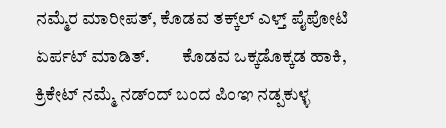ನಮ್ಮೆರ ಮಾರೀಪತ್, ಕೊಡವ ತಕ್ಕ್‌ಲ್ ಎಳ್ತ್ ಪೈಪೋಟಿ ಏರ್ಪಟ್ ಮಾಡಿತ್.         ಕೊಡವ ಒಕ್ಕಡೊಕ್ಕಡ ಹಾಕಿ, ಕ್ರಿಕೇಟ್ ನಮ್ಮೆ ನಡ್ಂದ್ ಬಂದ ಪಿಂಞ ನಡ್ಪಕುಳ್ಳ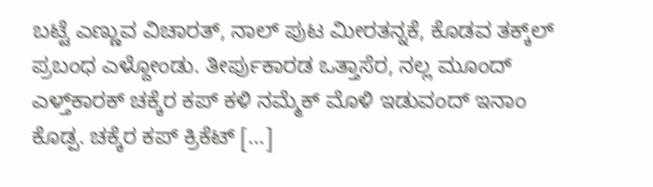ಬಟ್ಟೆ ಎಣ್ಣುವ ವಿಚಾರತ್, ನಾಲ್ ಪುಟ ಮೀರತನ್ನಕೆ, ಕೊಡವ ತಕ್ಕ್‌ಲ್ ಪ್ರಬಂಧ ಎಳ್ದೋಂಡು. ತೀರ್ಪುಕಾರಡ ಒತ್ತಾಸೆರ, ನಲ್ಲ ಮೂಂದ್ ಎಳ್ತ್‌ಕಾರಕ್ ಚಕ್ಕೆರ ಕಪ್ ಕಳಿ ನಮ್ಮೆಕ್ ಮೊಳಿ ಇಡುವಂದ್ ಇನಾಂ ಕೊಡ್ಪ. ಚಕ್ಕೆರ ಕಪ್ ಕ್ರಿಕೆಟ್ […]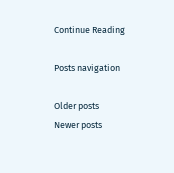Continue Reading

Posts navigation

Older posts
Newer posts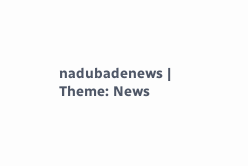nadubadenews | Theme: News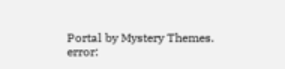Portal by Mystery Themes.
error: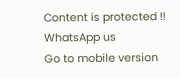Content is protected !!
WhatsApp us
Go to mobile version